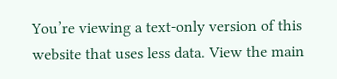You’re viewing a text-only version of this website that uses less data. View the main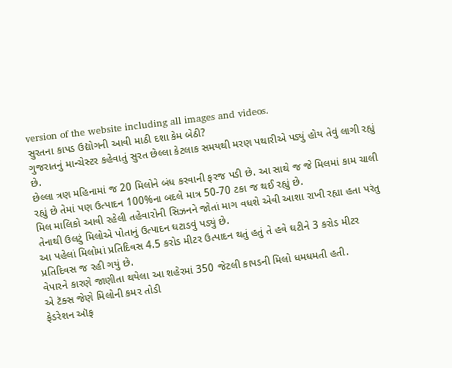version of the website including all images and videos.
સુરતના કાપડ ઉદ્યોગની આવી માઠી દશા કેમ બેઠી?
ગુજરાતનું માન્ચેસ્ટર કહેવાતું સુરત છેલ્લા કેટલાક સમયથી મરણ પથારીએ પડ્યું હોય તેવું લાગી રહ્યું છે.
છેલ્લા ત્રણ મહિનામાં જ 20 મિલોને બંધ કરવાની ફરજ પડી છે. આ સાથે જ જે મિલમાં કામ ચાલી રહ્યું છે તેમાં પણ ઉત્પાદન 100%ના બદલે માત્ર 50-70 ટકા જ થઈ રહ્યું છે.
મિલ માલિકો આવી રહેલી તહેવારોની સિઝનને જોતાં માગ વધશે એવી આશા રાખી રહ્યા હતા પરંતુ તેનાથી ઉલટું મિલોએ પોતાનું ઉત્પાદન ઘટાડવું પડ્યું છે.
આ પહેલાં મિલોમાં પ્રતિદિવસ 4.5 કરોડ મીટર ઉત્પાદન થતું હતું તે હવે ઘટીને 3 કરોડ મીટર પ્રતિદિવસ જ રહી ગયું છે.
વેપારને કારણે જાણીતા થયેલા આ શહેરમાં 350 જેટલી કાપડની મિલો ધમધમતી હતી.
એ ટૅક્સ જેણે મિલોની કમર તોડી
ફેડરેશન ઑફ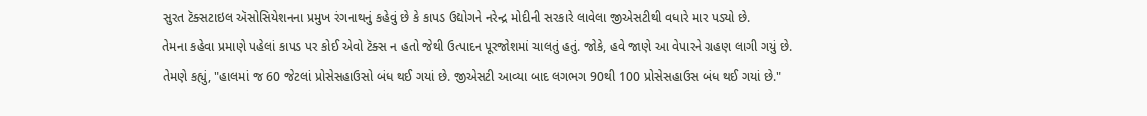સુરત ટૅક્સટાઇલ ઍસોસિયેશનના પ્રમુખ રંગનાથનું કહેવું છે કે કાપડ ઉદ્યોગને નરેન્દ્ર મોદીની સરકારે લાવેલા જીએસટીથી વધારે માર પડ્યો છે.
તેમના કહેવા પ્રમાણે પહેલાં કાપડ પર કોઈ એવો ટૅક્સ ન હતો જેથી ઉત્પાદન પૂરજોશમાં ચાલતું હતું. જોકે, હવે જાણે આ વેપારને ગ્રહણ લાગી ગયું છે.
તેમણે કહ્યું, "હાલમાં જ 60 જેટલાં પ્રોસેસહાઉસો બંધ થઈ ગયાં છે. જીએસટી આવ્યા બાદ લગભગ 90થી 100 પ્રોસેસહાઉસ બંધ થઈ ગયાં છે."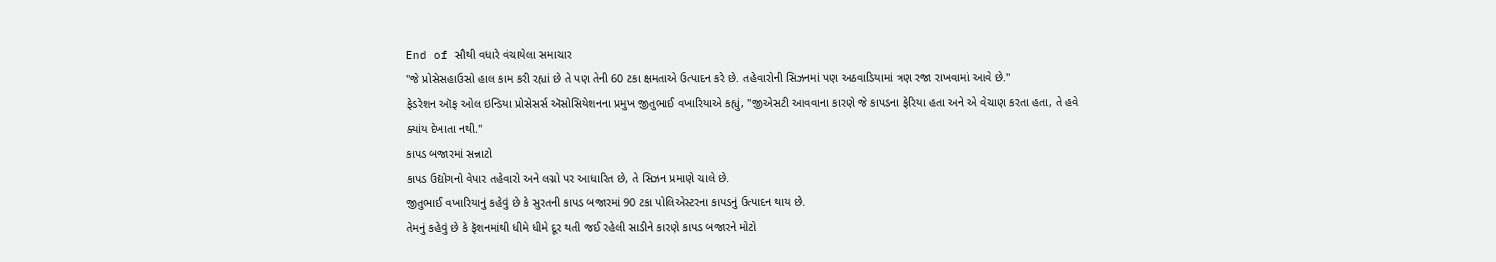End of સૌથી વધારે વંચાયેલા સમાચાર
"જે પ્રોસેસહાઉસો હાલ કામ કરી રહ્યાં છે તે પણ તેની 60 ટકા ક્ષમતાએ ઉત્પાદન કરે છે. તહેવારોની સિઝનમાં પણ અઠવાડિયામાં ત્રણ રજા રાખવામાં આવે છે."
ફેડરેશન ઑફ ઓલ ઇન્ડિયા પ્રોસેસર્સ ઍસોસિયેશનના પ્રમુખ જીતુભાઈ વખારિયાએ કહ્યું, "જીએસટી આવવાના કારણે જે કાપડના ફેરિયા હતા અને એ વેચાણ કરતા હતા, તે હવે ક્યાંય દેખાતા નથી."
કાપડ બજારમાં સન્નાટો
કાપડ ઉદ્યોગનો વેપાર તહેવારો અને લગ્નો પર આધારિત છે, તે સિઝન પ્રમાણે ચાલે છે.
જીતુભાઈ વખારિયાનું કહેવું છે કે સુરતની કાપડ બજારમાં 90 ટકા પોલિએસ્ટરના કાપડનું ઉત્પાદન થાય છે.
તેમનું કહેવું છે કે ફૅશનમાંથી ધીમે ધીમે દૂર થતી જઈ રહેલી સાડીને કારણે કાપડ બજારને મોટો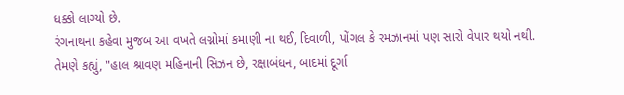ધક્કો લાગ્યો છે.
રંગનાથના કહેવા મુજબ આ વખતે લગ્નોમાં કમાણી ના થઈ, દિવાળી, પોંગલ કે રમઝાનમાં પણ સારો વેપાર થયો નથી.
તેમણે કહ્યું, "હાલ શ્રાવણ મહિનાની સિઝન છે, રક્ષાબંધન, બાદમાં દૂર્ગા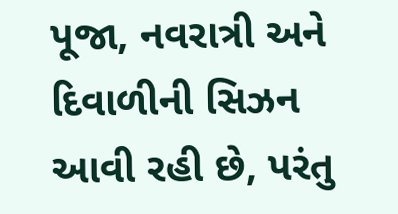પૂજા, નવરાત્રી અને દિવાળીની સિઝન આવી રહી છે, પરંતુ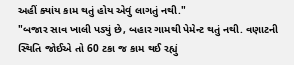અહીં ક્યાંય કામ થતું હોય એવું લાગતું નથી."
"બજાર સાવ ખાલી પડ્યું છે, બહાર ગામથી પેમેન્ટ થતું નથી. વણાટની સ્થિતિ જોઈએ તો 60 ટકા જ કામ થઈ રહ્યું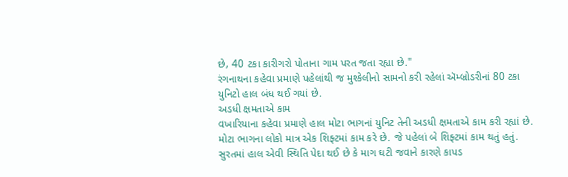છે, 40 ટકા કારીગરો પોતાના ગામ પરત જતા રહ્યા છે."
રંગનાથના કહેવા પ્રમાણે પહેલાંથી જ મુશ્કેલીનો સામનો કરી રહેલાં ઍમ્બ્રોડરીનાં 80 ટકા યુનિટો હાલ બંધ થઈ ગયાં છે.
અડધી ક્ષમતાએ કામ
વખારિયાના કહેવા પ્રમાણે હાલ મોટા ભાગનાં યુનિટ તેની અડધી ક્ષમતાએ કામ કરી રહ્યાં છે. મોટા ભાગના લોકો માત્ર એક શિફ્ટમાં કામ કરે છે. જે પહેલાં બે શિફ્ટમાં કામ થતું હતું.
સુરતમાં હાલ એવી સ્થિતિ પેદા થઈ છે કે માગ ઘટી જવાને કારણે કાપડ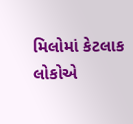મિલોમાં કેટલાક લોકોએ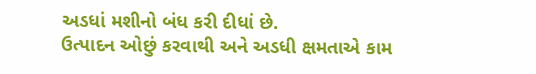અડધાં મશીનો બંધ કરી દીધાં છે.
ઉત્પાદન ઓછું કરવાથી અને અડધી ક્ષમતાએ કામ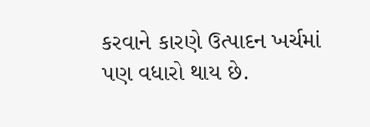કરવાને કારણે ઉત્પાદન ખર્ચમાં પણ વધારો થાય છે.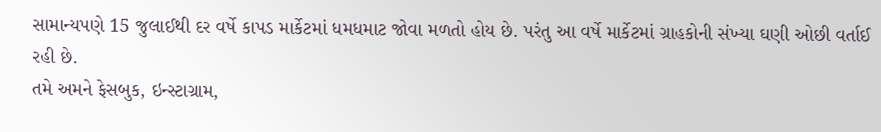સામાન્યપણે 15 જુલાઈથી દર વર્ષે કાપડ માર્કેટમાં ધમધમાટ જોવા મળતો હોય છે. પરંતુ આ વર્ષે માર્કેટમાં ગ્રાહકોની સંખ્યા ઘણી ઓછી વર્તાઈ રહી છે.
તમે અમને ફેસબુક, ઇન્સ્ટાગ્રામ,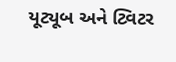યૂટ્યૂબ અને ટ્વિટર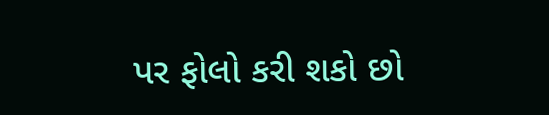પર ફોલો કરી શકો છો